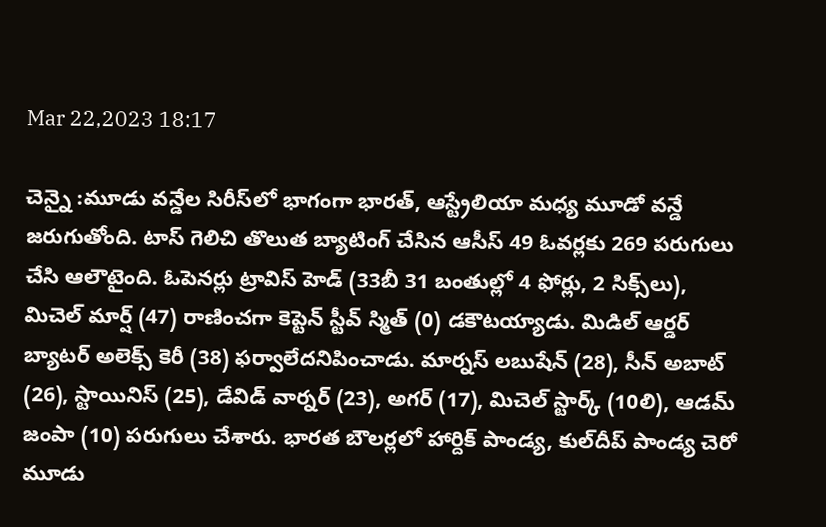Mar 22,2023 18:17

చెన్నై :మూడు వన్డేల సిరీస్‌లో భాగంగా భారత్‌, ఆస్ట్రేలియా మధ్య మూడో వన్డే జరుగుతోంది. టాస్‌ గెలిచి తొలుత బ్యాటింగ్‌ చేసిన ఆసీస్‌ 49 ఓవర్లకు 269 పరుగులు చేసి ఆలౌటైంది. ఓపెనర్లు ట్రావిస్‌ హెడ్‌ (33బీ 31 బంతుల్లో 4 ఫోర్లు, 2 సిక్స్‌లు), మిచెల్‌ మార్ష్‌ (47) రాణించగా కెప్టెన్‌ స్టీవ్‌ స్మిత్‌ (0) డకౌటయ్యాడు. మిడిల్‌ ఆర్డర్‌ బ్యాటర్‌ అలెక్స్‌ కెరీ (38) ఫర్వాలేదనిపించాడు. మార్నస్‌ లబుషేన్‌ (28), సీన్‌ అబాట్‌ (26), స్టాయినిస్‌ (25), డేవిడ్‌ వార్నర్‌ (23), అగర్‌ (17), మిచెల్‌ స్టార్క్‌ (10లి), ఆడమ్‌ జంపా (10) పరుగులు చేశారు. భారత బౌలర్లలో హార్దిక్‌ పాండ్య, కుల్‌దీప్‌ పాండ్య చెరో మూడు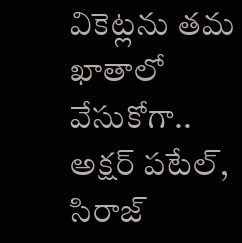వికెట్లను తమ ఖాతాలో వేసుకోగా.. అక్షర్‌ పటేల్‌, సిరాజ్‌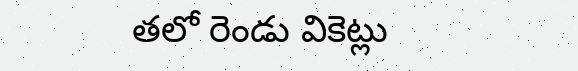తలో రెండు వికెట్లు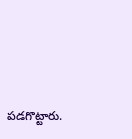పడగొట్టారు.